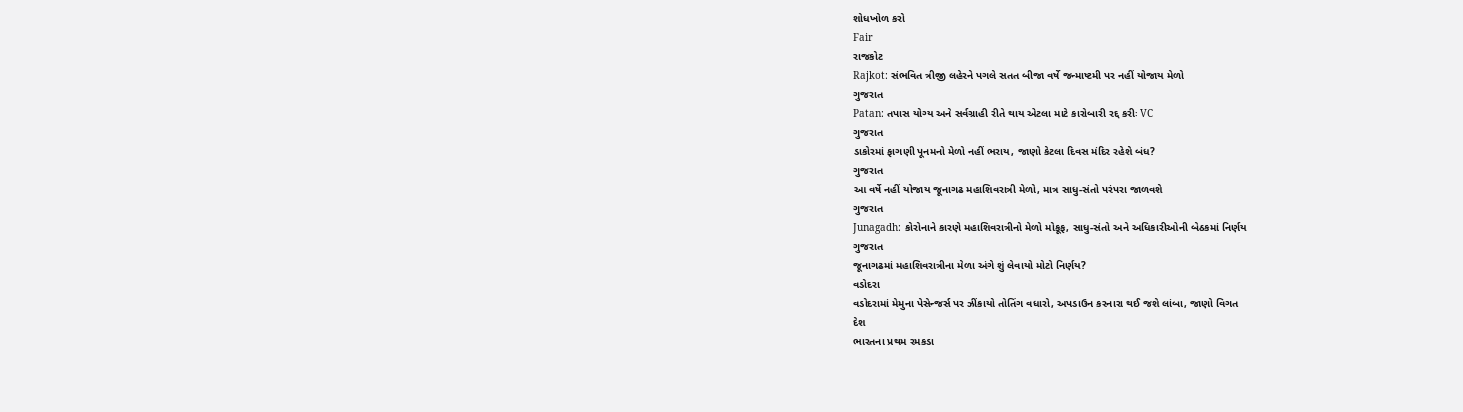શોધખોળ કરો
Fair
રાજકોટ
Rajkot: સંભવિત ત્રીજી લહેરને પગલે સતત બીજા વર્ષે જન્માષ્ટમી પર નહીં યોજાય મેળો
ગુજરાત
Patan: તપાસ યોગ્ય અને સર્વગ્રાહી રીતે થાય એટલા માટે કારોબારી રદ્દ કરીઃ VC
ગુજરાત
ડાકોરમાં ફાગણી પૂનમનો મેળો નહીં ભરાય, જાણો કેટલા દિવસ મંદિર રહેશે બંધ?
ગુજરાત
આ વર્ષે નહીં યોજાય જૂનાગઢ મહાશિવરાત્રી મેળો, માત્ર સાધુ-સંતો પરંપરા જાળવશે
ગુજરાત
Junagadh: કોરોનાને કારણે મહાશિવરાત્રીનો મેળો મોકૂફ, સાધુ-સંતો અને અધિકારીઓની બેઠકમાં નિર્ણય
ગુજરાત
જૂનાગઢમાં મહાશિવરાત્રીના મેળા અંગે શું લેવાયો મોટો નિર્ણય?
વડોદરા
વડોદરામાં મેમુના પેસેન્જર્સ પર ઝીંકાયો તોતિંગ વધારો, અપડાઉન કરનારા થઈ જશે લાંબા, જાણો વિગત
દેશ
ભારતના પ્રથમ રમકડા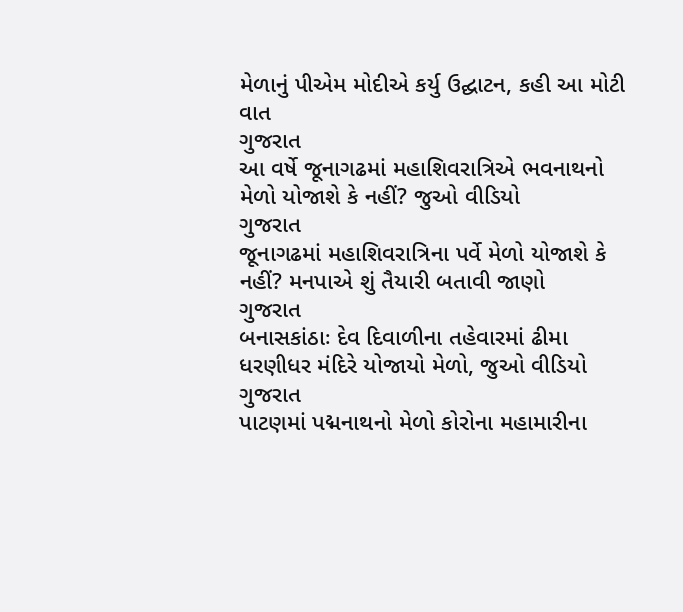મેળાનું પીએમ મોદીએ કર્યુ ઉદ્ઘાટન, કહી આ મોટી વાત
ગુજરાત
આ વર્ષે જૂનાગઢમાં મહાશિવરાત્રિએ ભવનાથનો મેળો યોજાશે કે નહીં? જુઓ વીડિયો
ગુજરાત
જૂનાગઢમાં મહાશિવરાત્રિના પર્વે મેળો યોજાશે કે નહીં? મનપાએ શું તૈયારી બતાવી જાણો
ગુજરાત
બનાસકાંઠાઃ દેવ દિવાળીના તહેવારમાં ઢીમા ધરણીધર મંદિરે યોજાયો મેળો, જુઓ વીડિયો
ગુજરાત
પાટણમાં પદ્મનાથનો મેળો કોરોના મહામારીના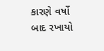કારણે વર્ષો બાદ રખાયો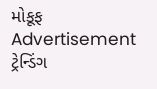મોકૂફ
Advertisement
ટ્રેન્ડિંગ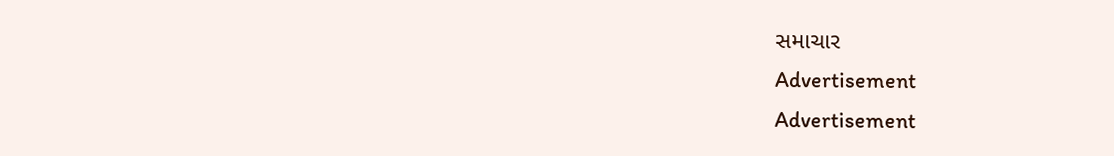સમાચાર
Advertisement
Advertisement